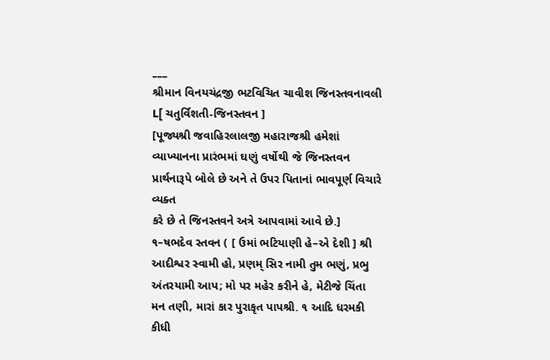___
શ્રીમાન વિનયચંદ્રજી ભટવિચિત ચાવીશ જિનસ્તવનાવલી
L[ ચતુર્વિશતી-જિનસ્તવન ]
[પૂજ્યશ્રી જવાહિરલાલજી મહારાજશ્રી હમેશાં વ્યાખ્યાનના પ્રારંભમાં ઘણું વર્ષોથી જે જિનસ્તવન પ્રાર્થનારૂપે બોલે છે અને તે ઉપર પિતાનાં ભાવપૂર્ણ વિચારે વ્યક્ત
કરે છે તે જિનસ્તવને અત્રે આપવામાં આવે છે.]
૧–ષભદેવ સ્તવન ( [ ઉમાં ભટિયાણી હે–એ દેશી ] શ્રી આદીશ્વર સ્વામી હો, પ્રણમ્ સિર નામી તુમ ભણું, પ્રભુ અંતરયામી આપ; મો પર મહેર કરીને હે, મેટીજે ચિંતા મન તણી, મારાં કાર પુરાકૃત પાપશ્રી. ૧ આદિ ધરમકી કીધી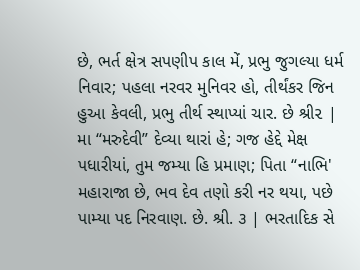છે, ભર્ત ક્ષેત્ર સપણીપ કાલ મેં, પ્રભુ જુગલ્યા ધર્મ નિવાર; પહલા નરવર મુનિવર હો, તીર્થંકર જિન હુઆ કેવલી, પ્રભુ તીર્થ સ્થાપ્યાં ચાર. છે શ્રી૨ | મા “મરુદેવી” દેવ્યા થારાં હે; ગજ હેદ્દે મેક્ષ પધારીયાં, તુમ જમ્યા હિ પ્રમાણ; પિતા “નાભિ' મહારાજા છે, ભવ દેવ તણો કરી નર થયા, પછે પામ્યા પદ નિરવાણ. છે. શ્રી. ૩ | ભરતાદિક સે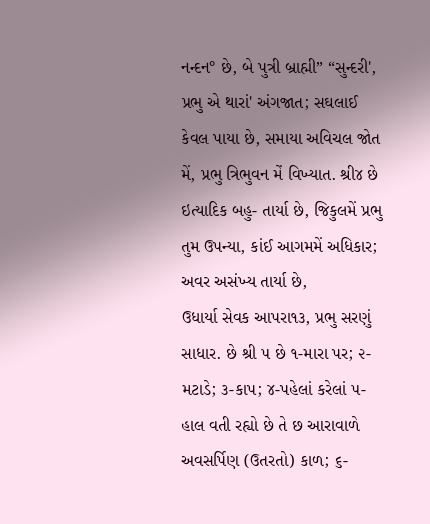નન્દન° છે, બે પુત્રી બ્રાહ્મી” “સુન્દરી', પ્રભુ એ થારાં' અંગજાત; સઘલાઈ કેવલ પાયા છે, સમાયા અવિચલ જોત મેં, પ્રભુ ત્રિભુવન મેં વિખ્યાત. શ્રી૪ છે ઇત્યાદિક બહુ- તાર્યા છે, જિકુલમેં પ્રભુ તુમ ઉપન્યા, કાંઈ આગમમેં અધિકાર; અવર અસંખ્ય તાર્યા છે,
ઉધાર્યા સેવક આપરા૧૩, પ્રભુ સરણું સાધાર. છે શ્રી ૫ છે ૧-મારા પર; ૨-મટાડે; ૩-કાપ; ૪-પહેલાં કરેલાં ૫-હાલ વતી રહ્યો છે તે છ આરાવાળે અવસર્પિણ (ઉતરતો) કાળ; ૬-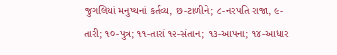જુગલિયાં મનુષ્યનાં કર્તવ્ય, છ-ટાળીને; ૮-નરપતિ રાજા, ૯-તારી; ૧૦-પુત્ર; ૧૧-તારાં ૧૨-સંતાન; ૧૩-આપના; ૧૪-આધાર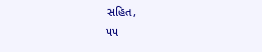સહિત,
૫૫